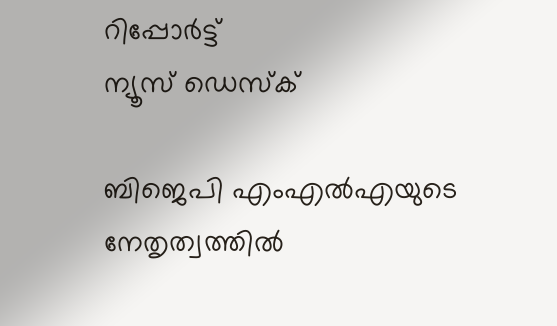റിപ്പോര്‍ട്ട്
ന്യൂസ് ഡെസ്ക്

ബിജെപി എംഎൽഎയുടെ നേതൃത്വത്തിൽ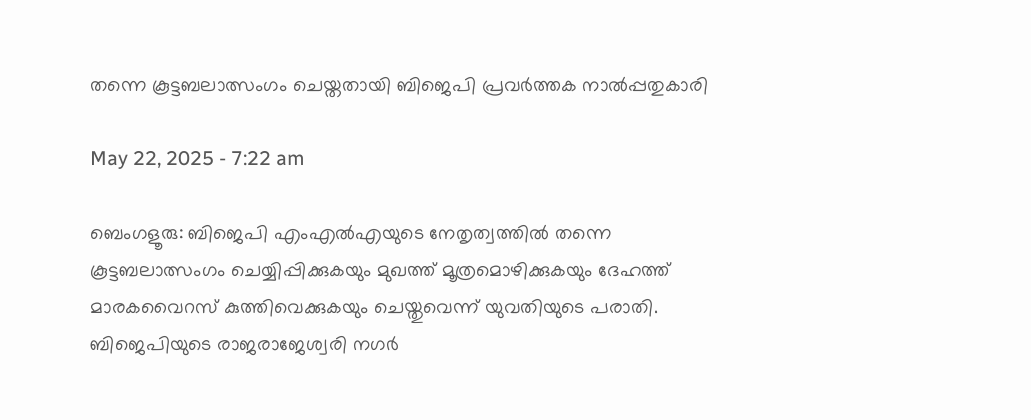തന്നെ കൂട്ടബലാത്സംഗം ചെയ്തതായി ബിജെപി പ്രവർത്തക നാൽപ്പതുകാരി

May 22, 2025 - 7:22 am

ബെംഗളൂരു: ബിജെപി എംഎൽഎയുടെ നേതൃത്വത്തിൽ തന്നെ കൂട്ടബലാത്സംഗം ചെയ്യിപ്പിക്കുകയും മുഖത്ത് മൂത്രമൊഴിക്കുകയും ദേഹത്ത് മാരകവൈറസ് കുത്തിവെക്കുകയും ചെയ്തുവെന്ന് യുവതിയുടെ പരാതി. ബിജെപിയുടെ രാജരാജേശ്വരി നഗർ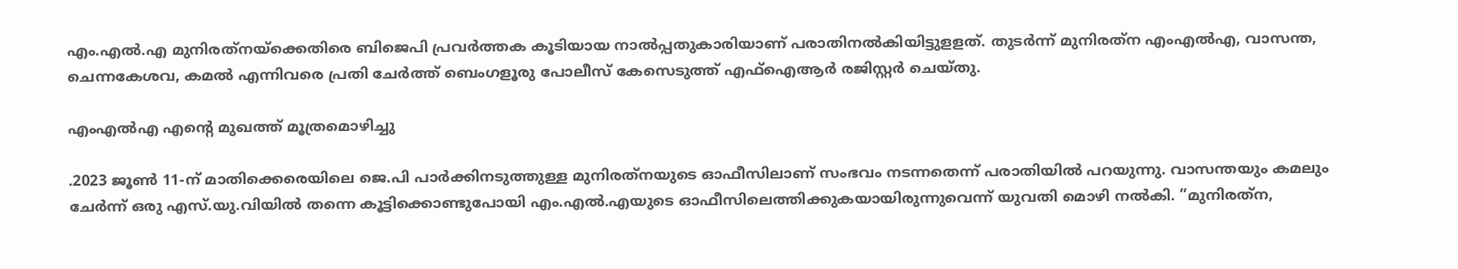എം.എൽ.എ മുനിരത്‌നയ്‌ക്കെതിരെ ബിജെപി പ്രവർത്തക കൂടിയായ നാൽപ്പതുകാരിയാണ് പരാതിനൽകിയിട്ടുളളത്. തുടർന്ന് മുനിരത്‌ന എംഎൽഎ, വാസന്ത, ചെന്നകേശവ, കമൽ എന്നിവരെ പ്രതി ചേർത്ത് ബെംഗളൂരു പോലീസ് കേസെടുത്ത് എഫ്‌ഐആർ രജിസ്റ്റർ ചെയ്തു.

എംഎൽഎ എന്റെ മുഖത്ത് മൂത്രമൊഴിച്ചു

.2023 ജൂൺ 11-ന് മാതിക്കെരെയിലെ ജെ.പി പാർക്കിനടുത്തുള്ള മുനിരത്‌നയുടെ ഓഫീസിലാണ് സംഭവം നടന്നതെന്ന് പരാതിയിൽ പറയുന്നു. വാസന്തയും കമലും ചേർന്ന് ഒരു എസ്.യു.വിയിൽ തന്നെ കൂട്ടിക്കൊണ്ടുപോയി എം.എൽ.എയുടെ ഓഫീസിലെത്തിക്കുകയായിരുന്നുവെന്ന് യുവതി മൊഴി നൽകി. ”മുനിരത്‌ന,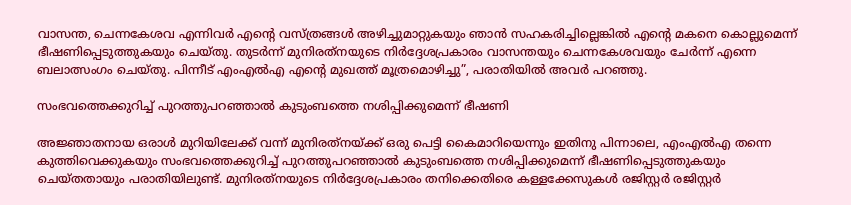വാസന്ത, ചെന്നകേശവ എന്നിവർ എന്റെ വസ്ത്രങ്ങൾ അഴിച്ചുമാറ്റുകയും ഞാൻ സഹകരിച്ചില്ലെങ്കിൽ എന്റെ മകനെ കൊല്ലുമെന്ന് ഭീഷണിപ്പെടുത്തുകയും ചെയ്തു. തുടർന്ന് മുനിരത്‌നയുടെ നിർദ്ദേശപ്രകാരം വാസന്തയും ചെന്നകേശവയും ചേർന്ന് എന്നെ ബലാത്സംഗം ചെയ്തു. പിന്നീട് എംഎൽഎ എന്റെ മുഖത്ത് മൂത്രമൊഴിച്ചു”, പരാതിയിൽ അവർ പറഞ്ഞു.

സംഭവത്തെക്കുറിച്ച് പുറത്തുപറഞ്ഞാൽ കുടുംബത്തെ നശിപ്പിക്കുമെന്ന് ഭീഷണി

അജ്ഞാതനായ ഒരാൾ മുറിയിലേക്ക് വന്ന് മുനിരത്‌നയ്ക്ക് ഒരു പെട്ടി കൈമാറിയെന്നും ഇതിനു പിന്നാലെ, എംഎൽഎ തന്നെ കുത്തിവെക്കുകയും സംഭവത്തെക്കുറിച്ച് പുറത്തുപറഞ്ഞാൽ കുടുംബത്തെ നശിപ്പിക്കുമെന്ന് ഭീഷണിപ്പെടുത്തുകയും ചെയ്തതായും പരാതിയിലുണ്ട്. മുനിരത്‌നയുടെ നിർദ്ദേശപ്രകാരം തനിക്കെതിരെ കള്ളക്കേസുകൾ രജിസ്റ്റർ രജിസ്റ്റർ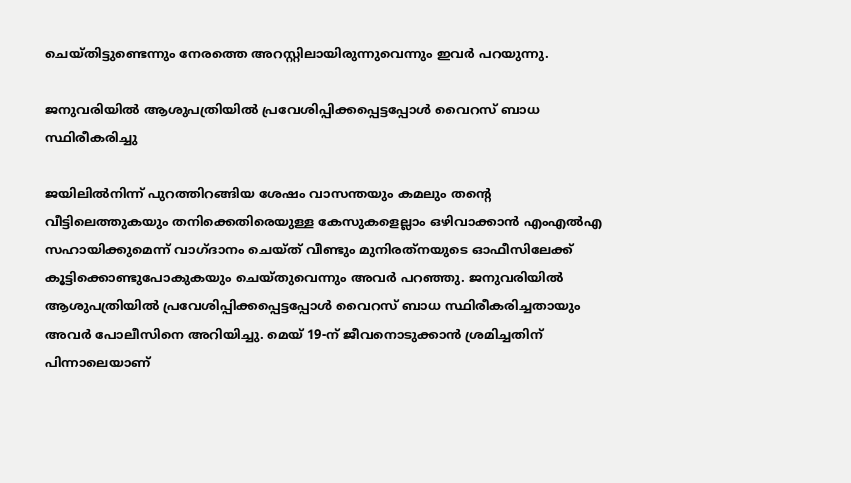ചെയ്തിട്ടുണ്ടെന്നും നേരത്തെ അറസ്റ്റിലായിരുന്നുവെന്നും ഇവർ പറയുന്നു.

ജനുവരിയിൽ ആശുപത്രിയിൽ പ്രവേശിപ്പിക്കപ്പെട്ടപ്പോൾ വൈറസ് ബാധ സ്ഥിരീകരിച്ചു

ജയിലിൽനിന്ന് പുറത്തിറങ്ങിയ ശേഷം വാസന്തയും കമലും തന്റെ വീട്ടിലെത്തുകയും തനിക്കെതിരെയുള്ള കേസുകളെല്ലാം ഒഴിവാക്കാൻ എംഎൽഎ സഹായിക്കുമെന്ന് വാഗ്ദാനം ചെയ്ത് വീണ്ടും മുനിരത്‌നയുടെ ഓഫീസിലേക്ക് കൂട്ടിക്കൊണ്ടുപോകുകയും ചെയ്തുവെന്നും അവർ പറഞ്ഞു. ജനുവരിയിൽ ആശുപത്രിയിൽ പ്രവേശിപ്പിക്കപ്പെട്ടപ്പോൾ വൈറസ് ബാധ സ്ഥിരീകരിച്ചതായും അവർ പോലീസിനെ അറിയിച്ചു. മെയ് 19-ന് ജീവനൊടുക്കാൻ ശ്രമിച്ചതിന് പിന്നാലെയാണ്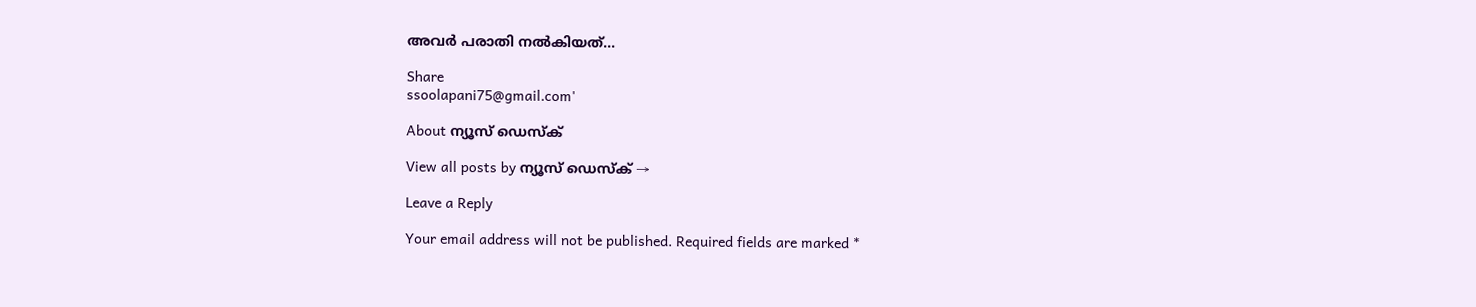അവർ പരാതി നൽകിയത്…

Share
ssoolapani75@gmail.com'

About ന്യൂസ് ഡെസ്ക്

View all posts by ന്യൂസ് ഡെസ്ക് →

Leave a Reply

Your email address will not be published. Required fields are marked *